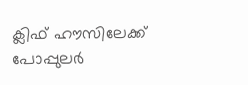ക്ലിഫ് ഹൗസിലേക്ക് പോപ്പുലര്‍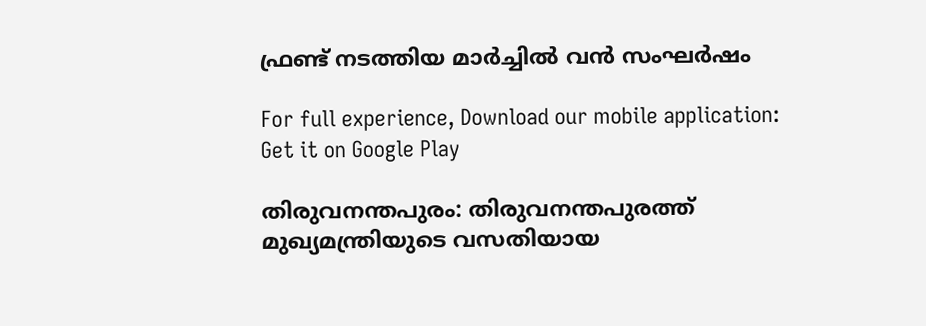ഫ്രണ്ട് നടത്തിയ മാര്‍ച്ചില്‍ വന്‍ സംഘര്‍ഷം

For full experience, Download our mobile application:
Get it on Google Play

തിരുവനന്തപുരം: തിരുവനന്തപുരത്ത് മുഖ്യമന്ത്രിയുടെ വസതിയായ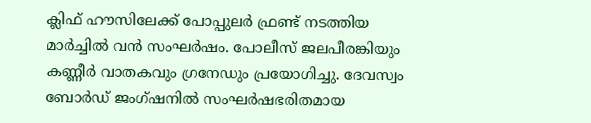ക്ലിഫ് ഹൗസിലേക്ക് പോപ്പുലര്‍ ഫ്രണ്ട് നടത്തിയ മാര്‍ച്ചില്‍ വന്‍ സംഘര്‍ഷം. പോലീസ് ജലപീരങ്കിയും കണ്ണീര്‍ വാതകവും ഗ്രനേഡും പ്രയോഗിച്ചു. ദേവസ്വം ബോര്‍ഡ് ജംഗ്ഷനില്‍ സംഘര്‍ഷഭരിതമായ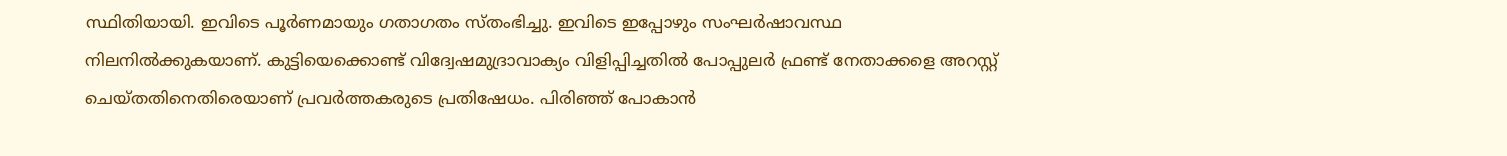സ്ഥിതിയായി. ഇവിടെ പൂര്‍ണമായും ഗതാഗതം സ്തംഭിച്ചു. ഇവിടെ ഇപ്പോഴും സംഘര്‍ഷാവസ്ഥ നിലനില്‍ക്കുകയാണ്. കുട്ടിയെക്കൊണ്ട് വിദ്വേഷമുദ്രാവാക്യം വിളിപ്പിച്ചതില്‍ പോപ്പുലര്‍ ഫ്രണ്ട് നേതാക്കളെ അറസ്റ്റ് ചെയ്തതിനെതിരെയാണ് പ്രവര്‍ത്തകരുടെ പ്രതിഷേധം. പിരിഞ്ഞ് പോകാന്‍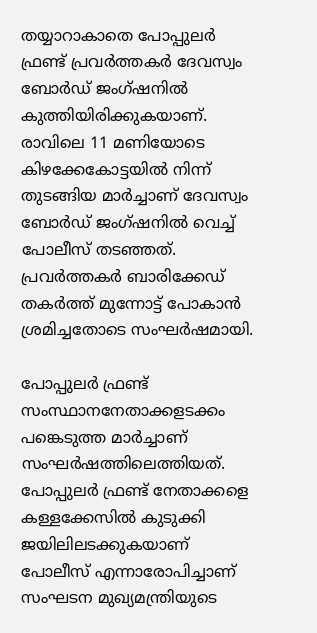തയ്യാറാകാതെ പോപ്പുലര്‍ ഫ്രണ്ട് പ്രവര്‍ത്തകര്‍ ദേവസ്വം ബോര്‍ഡ് ജംഗ്ഷനില്‍ കുത്തിയിരിക്കുകയാണ്. രാവിലെ 11 മണിയോടെ കിഴക്കേകോട്ടയില്‍ നിന്ന് തുടങ്ങിയ മാര്‍ച്ചാണ് ദേവസ്വം ബോര്‍ഡ് ജംഗ്ഷനില്‍ വെച്ച്‌ പോലീസ് തടഞ്ഞത്. പ്രവര്‍ത്തകര്‍ ബാരിക്കേഡ് തകര്‍ത്ത് മുന്നോട്ട് പോകാന്‍ ശ്രമിച്ചതോടെ സംഘര്‍ഷമായി.

പോപ്പുലര്‍ ഫ്രണ്ട് സംസ്ഥാനനേതാക്കളടക്കം പങ്കെടുത്ത മാര്‍ച്ചാണ് സംഘര്‍ഷത്തിലെത്തിയത്. പോപ്പുലര്‍ ഫ്രണ്ട് നേതാക്കളെ കള്ളക്കേസില്‍ കുടുക്കി ജയിലിലടക്കുകയാണ് പോലീസ് എന്നാരോപിച്ചാണ് സംഘടന മുഖ്യമന്ത്രിയുടെ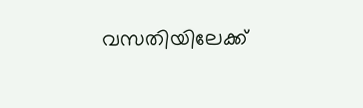വസതിയിലേക്ക്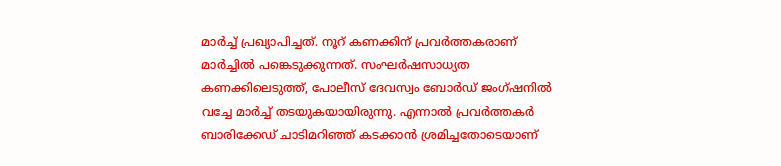മാര്‍ച്ച്‌ പ്രഖ്യാപിച്ചത്. നൂറ് കണക്കിന് പ്രവര്‍ത്തകരാണ് മാര്‍ച്ചില്‍ പങ്കെടുക്കുന്നത്. സംഘര്‍ഷസാധ്യത കണക്കിലെടുത്ത്, പോലീസ് ദേവസ്വം ബോര്‍ഡ് ജംഗ്ഷനില്‍ വച്ചേ മാര്‍ച്ച്‌ തടയുകയായിരുന്നു. എന്നാല്‍ പ്രവര്‍ത്തകര്‍ ബാരിക്കേഡ് ചാടിമറിഞ്ഞ് കടക്കാന്‍ ശ്രമിച്ചതോടെയാണ്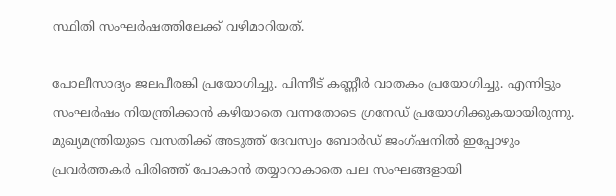സ്ഥിതി സംഘര്‍ഷത്തിലേക്ക് വഴിമാറിയത്.

പോലീസാദ്യം ജലപീരങ്കി പ്രയോഗിച്ചു. പിന്നീട് കണ്ണീര്‍ വാതകം പ്രയോഗിച്ചു. എന്നിട്ടും സംഘര്‍ഷം നിയന്ത്രിക്കാന്‍ കഴിയാതെ വന്നതോടെ ഗ്രനേഡ് പ്രയോഗിക്കുകയായിരുന്നു. മുഖ്യമന്ത്രിയുടെ വസതിക്ക് അടുത്ത് ദേവസ്വം ബോര്‍ഡ് ജംഗ്ഷനില്‍ ഇപ്പോഴും പ്രവര്‍ത്തകര്‍ പിരിഞ്ഞ് പോകാന്‍ തയ്യാറാകാതെ പല സംഘങ്ങളായി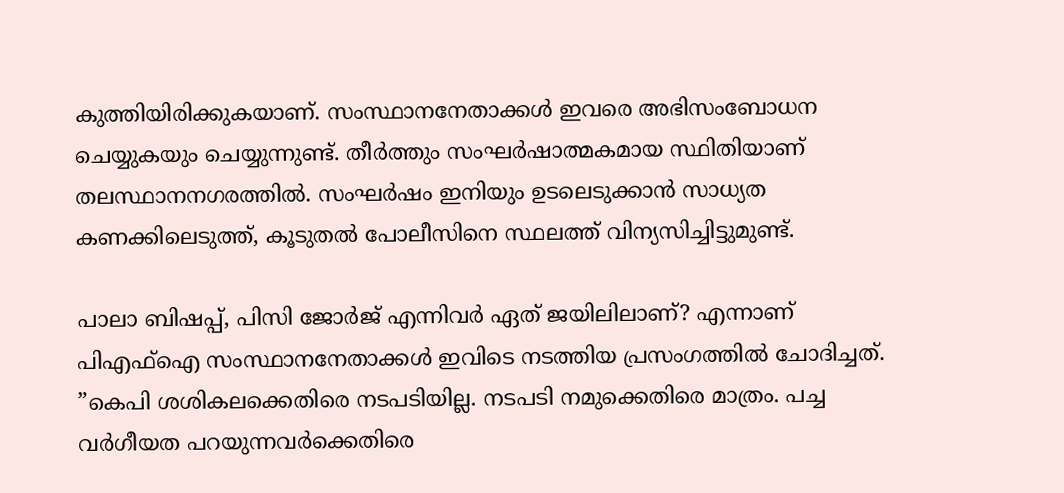കുത്തിയിരിക്കുകയാണ്. സംസ്ഥാനനേതാക്കള്‍ ഇവരെ അഭിസംബോധന ചെയ്യുകയും ചെയ്യുന്നുണ്ട്. തീര്‍ത്തും സംഘര്‍ഷാത്മകമായ സ്ഥിതിയാണ് തലസ്ഥാനനഗരത്തില്‍. സംഘര്‍ഷം ഇനിയും ഉടലെടുക്കാന്‍ സാധ്യത കണക്കിലെടുത്ത്, കൂടുതല്‍ പോലീസിനെ സ്ഥലത്ത് വിന്യസിച്ചിട്ടുമുണ്ട്.

പാലാ ബിഷപ്പ്, പിസി ജോര്‍ജ് എന്നിവര്‍ ഏത് ജയിലിലാണ്? എന്നാണ് പിഎഫ്‌ഐ സംസ്ഥാനനേതാക്കള്‍ ഇവിടെ നടത്തിയ പ്രസംഗത്തില്‍ ചോദിച്ചത്. ”കെപി ശശികലക്കെതിരെ നടപടിയില്ല. നടപടി നമുക്കെതിരെ മാത്രം. പച്ച വര്‍ഗീയത പറയുന്നവര്‍ക്കെതിരെ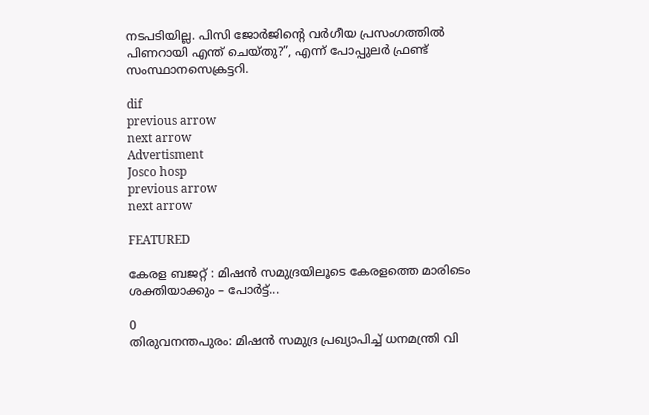നടപടിയില്ല. പിസി ജോര്‍ജിന്‍റെ വര്‍ഗീയ പ്രസംഗത്തില്‍ പിണറായി എന്ത് ചെയ്തു?”, എന്ന് പോപ്പുലര്‍ ഫ്രണ്ട് സംസ്ഥാനസെക്രട്ടറി.

dif
previous arrow
next arrow
Advertisment
Josco hosp
previous arrow
next arrow

FEATURED

കേരള ബജറ്റ് : മിഷന്‍ സമുദ്രയിലൂടെ കേരളത്തെ മാരിടെം ശക്തിയാക്കും – പോര്‍ട്ട്...

0
തിരുവനന്തപുരം: മിഷന്‍ സമുദ്ര പ്രഖ്യാപിച്ച് ധനമന്ത്രി വി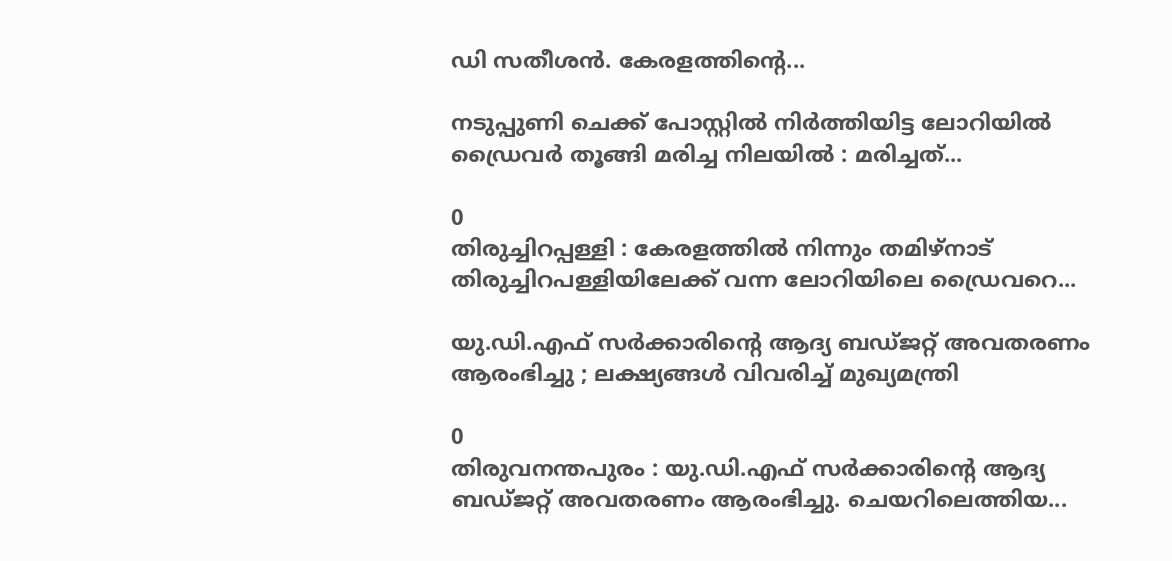ഡി സതീശന്‍. കേരളത്തിന്റെ...

നടുപ്പുണി ചെക്ക് പോസ്റ്റിൽ നിർത്തിയിട്ട ലോറിയിൽ ഡ്രൈവർ തൂങ്ങി മരിച്ച നിലയിൽ : മരിച്ചത്...

0
തിരുച്ചിറപ്പള്ളി : കേരളത്തിൽ നിന്നും തമിഴ്നാട് തിരുച്ചിറപള്ളിയിലേക്ക് വന്ന ലോറിയിലെ ഡ്രൈവറെ...

യു.ഡി.എഫ് സര്‍ക്കാരിന്റെ ആദ്യ ബഡ്‌ജറ്റ് അവതരണം ആരംഭിച്ചു ; ലക്ഷ്യങ്ങള്‍ വിവരിച്ച്‌ മുഖ്യമന്ത്രി

0
തിരുവനന്തപുരം : യു.ഡി.എഫ് സര്‍ക്കാരിന്റെ ആദ്യ ബഡ്‌ജറ്റ് അവതരണം ആരംഭിച്ചു. ചെയറിലെത്തിയ...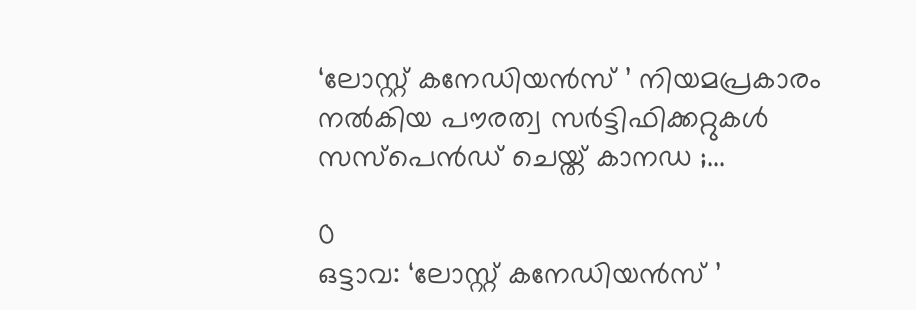‘ലോസ്റ്റ് കനേഡിയൻസ് ’ നിയമപ്രകാരം നൽകിയ പൗരത്വ സർട്ടിഫിക്കറ്റുകൾ സസ്‌പെൻഡ് ചെയ്ത് കാനഡ ;...

0
ഒട്ടാവ: ‘ലോസ്റ്റ് കനേഡിയൻസ് ’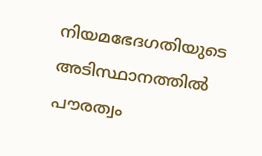നിയമഭേദഗതിയുടെ അടിസ്ഥാനത്തിൽ പൗരത്വം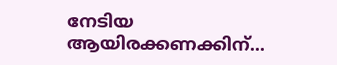നേടിയ ആയിരക്കണക്കിന്...